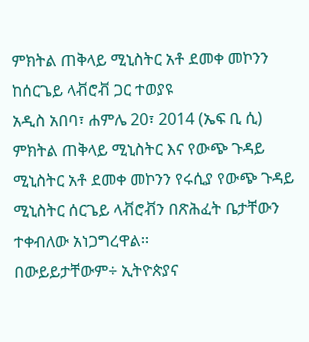ምክትል ጠቅላይ ሚኒስትር አቶ ደመቀ መኮንን ከሰርጌይ ላቭሮቭ ጋር ተወያዩ
አዲስ አበባ፣ ሐምሌ 20፣ 2014 (ኤፍ ቢ ሲ) ምክትል ጠቅላይ ሚኒስትር እና የውጭ ጉዳይ ሚኒስትር አቶ ደመቀ መኮንን የሩሲያ የውጭ ጉዳይ ሚኒስትር ሰርጌይ ላቭሮቭን በጽሕፈት ቤታቸውን ተቀብለው አነጋግረዋል፡፡
በውይይታቸውም÷ ኢትዮጵያና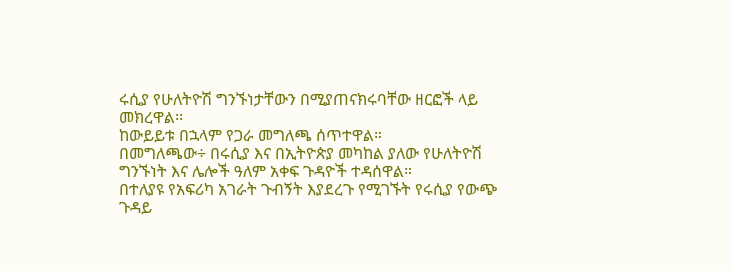ሩሲያ የሁለትዮሽ ግንኙነታቸውን በሚያጠናክሩባቸው ዘርፎች ላይ መክረዋል፡፡
ከውይይቱ በኋላም የጋራ መግለጫ ሰጥተዋል።
በመግለጫው÷ በሩሲያ እና በኢትዮጵያ መካከል ያለው የሁለትዮሽ ግንኙነት እና ሌሎች ዓለም አቀፍ ጉዳዮች ተዳሰዋል።
በተለያዩ የአፍሪካ አገራት ጉብኝት እያደረጉ የሚገኙት የሩሲያ የውጭ ጉዳይ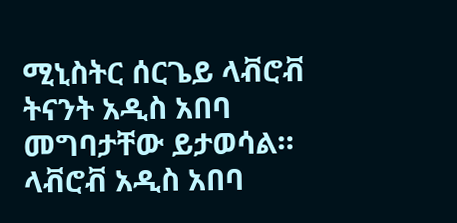ሚኒስትር ሰርጌይ ላቭሮቭ ትናንት አዲስ አበባ መግባታቸው ይታወሳል።
ላቭሮቭ አዲስ አበባ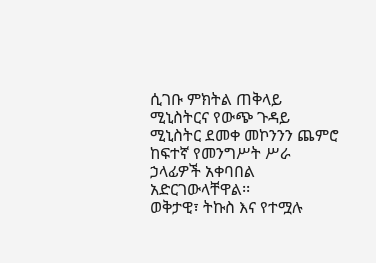ሲገቡ ምክትል ጠቅላይ ሚኒስትርና የውጭ ጉዳይ ሚኒስትር ደመቀ መኮንንን ጨምሮ ከፍተኛ የመንግሥት ሥራ ኃላፊዎች አቀባበል አድርገውላቸዋል፡፡
ወቅታዊ፣ ትኩስ እና የተሟሉ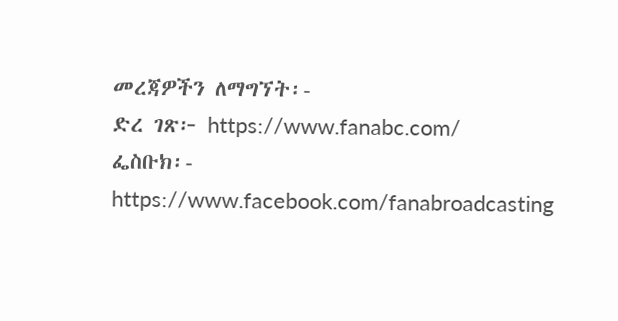መረጃዎችን ለማግኘት፡-
ድረ ገጽ፦ https://www.fanabc.com/
ፌስቡክ፡- https://www.facebook.com/fanabroadcasting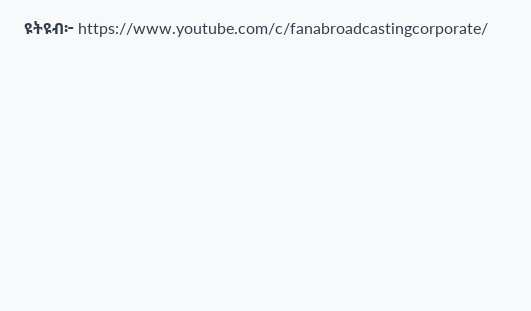ዩትዩብ፦ https://www.youtube.com/c/fanabroadcastingcorporate/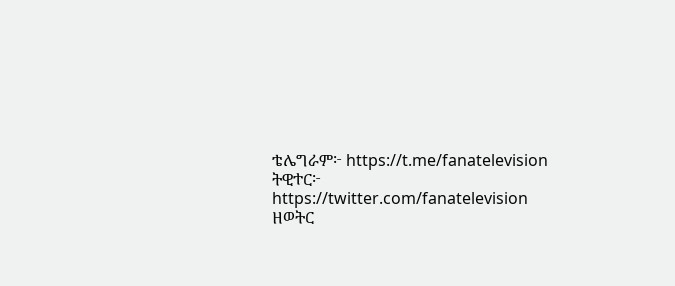ቴሌግራም፦ https://t.me/fanatelevision
ትዊተር፦ https://twitter.com/fanatelevision
ዘወትር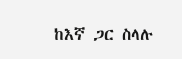ከእኛ ጋር ስላሉ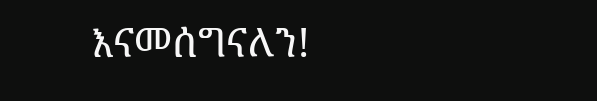እናመሰግናለን!